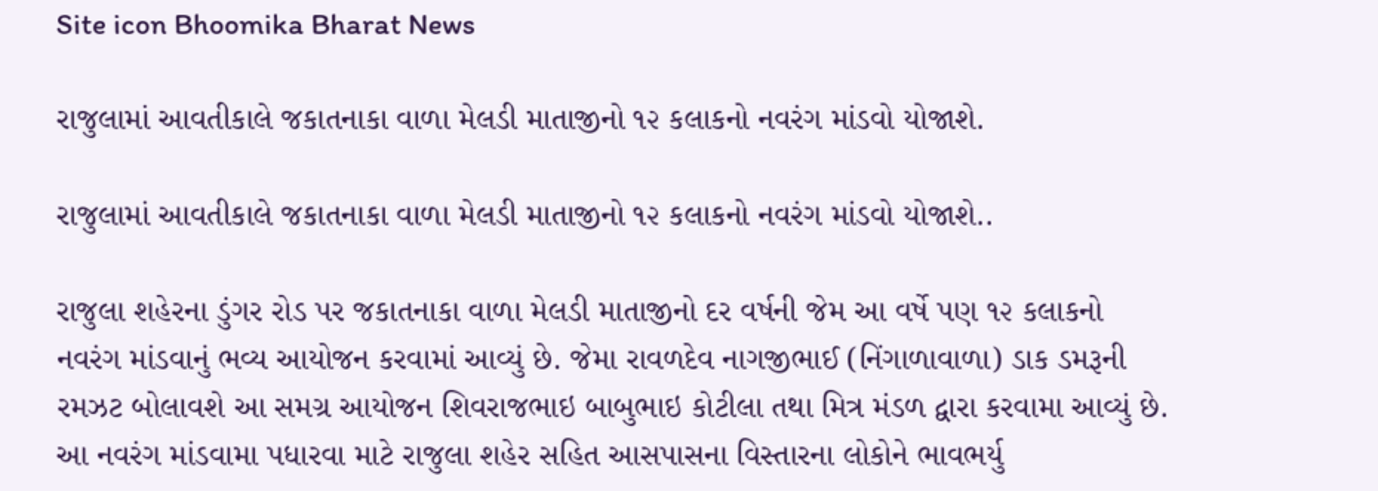Site icon Bhoomika Bharat News

રાજુલામાં આવતીકાલે જકાતનાકા વાળા મેલડી માતાજીનો ૧૨ કલાકનો નવરંગ માંડવો યોજાશે.

રાજુલામાં આવતીકાલે જકાતનાકા વાળા મેલડી માતાજીનો ૧૨ કલાકનો નવરંગ માંડવો યોજાશે..

રાજુલા શહેરના ડુંગર રોડ પર જકાતનાકા વાળા મેલડી માતાજીનો દર વર્ષની જેમ આ વર્ષે પણ ૧૨ કલાકનો નવરંગ માંડવાનું ભવ્ય આયોજન કરવામાં આવ્યું છે. જેમા રાવળદેવ નાગજીભાઈ (નિંગાળાવાળા) ડાક ડમરૂની રમઝટ બોલાવશે આ સમગ્ર આયોજન શિવરાજભાઇ બાબુભાઇ કોટીલા તથા મિત્ર મંડળ દ્વારા કરવામા આવ્યું છે. આ નવરંગ માંડવામા પધારવા માટે રાજુલા શહેર સહિત આસપાસના વિસ્તારના લોકોને ભાવભર્યુ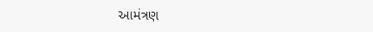આમંત્રણ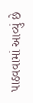પાઠવવામાં આવ્યું છે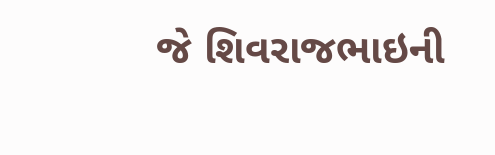જે શિવરાજભાઇની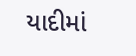યાદીમાં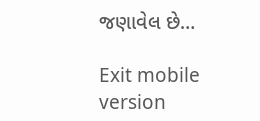જણાવેલ છે…

Exit mobile version